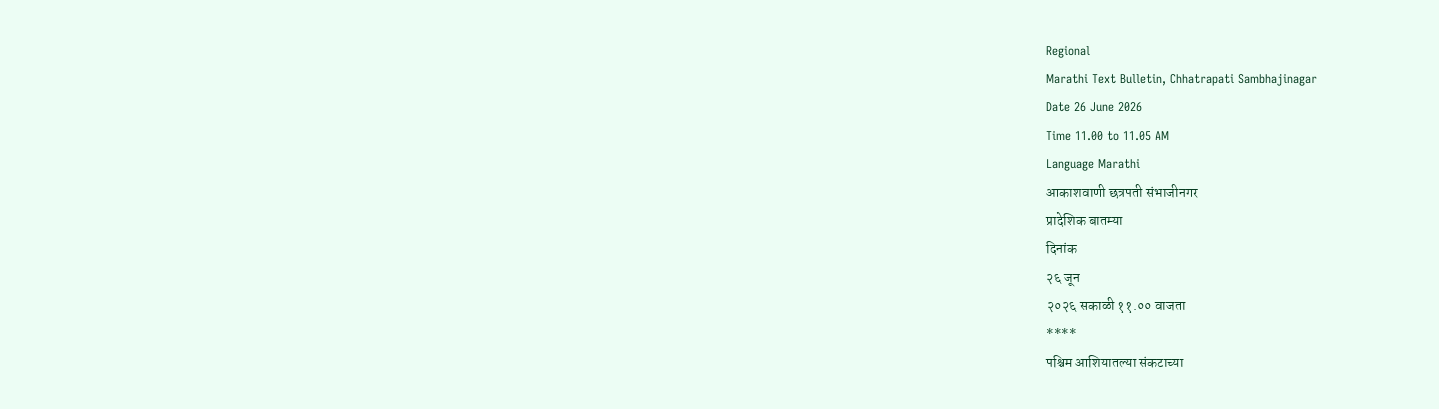Regional
Marathi Text Bulletin, Chhatrapati Sambhajinagar
Date 26 June 2026
Time 11.00 to 11.05 AM
Language Marathi
आकाशवाणी छत्रपती संभाजीनगर
प्रादेशिक बातम्या
दिनांक
२६ जून
२०२६ सकाळी ११.०० वाजता
****
पश्चिम आशियातल्या संकटाच्या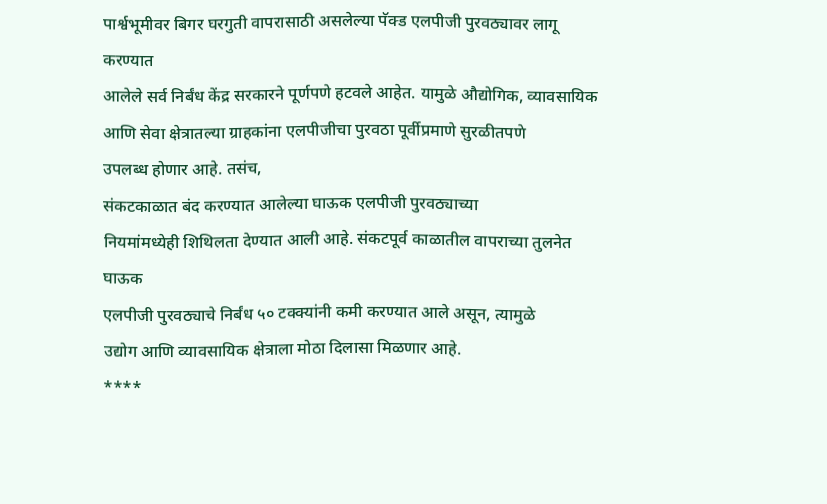पार्श्वभूमीवर बिगर घरगुती वापरासाठी असलेल्या पॅक्ड एलपीजी पुरवठ्यावर लागू करण्यात
आलेले सर्व निर्बंध केंद्र सरकारने पूर्णपणे हटवले आहेत. यामुळे औद्योगिक, व्यावसायिक
आणि सेवा क्षेत्रातल्या ग्राहकांना एलपीजीचा पुरवठा पूर्वीप्रमाणे सुरळीतपणे
उपलब्ध होणार आहे. तसंच,
संकटकाळात बंद करण्यात आलेल्या घाऊक एलपीजी पुरवठ्याच्या
नियमांमध्येही शिथिलता देण्यात आली आहे. संकटपूर्व काळातील वापराच्या तुलनेत घाऊक
एलपीजी पुरवठ्याचे निर्बंध ५० टक्क्यांनी कमी करण्यात आले असून, त्यामुळे
उद्योग आणि व्यावसायिक क्षेत्राला मोठा दिलासा मिळणार आहे.
****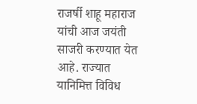राजर्षी शाहू महाराज यांची आज जयंती
साजरी करण्यात येत आहे. राज्यात यानिमित्त विविध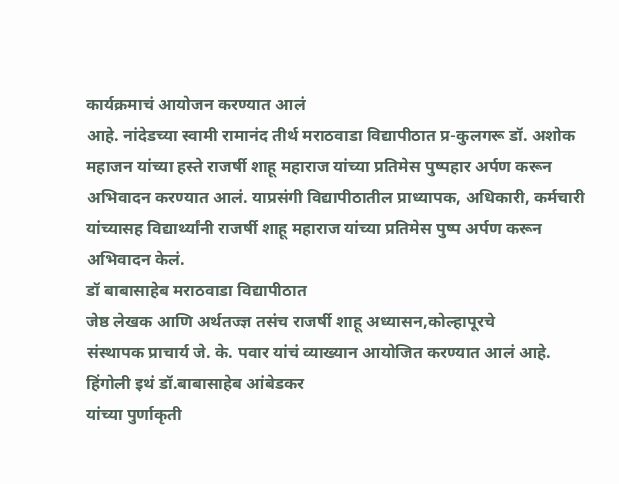कार्यक्रमाचं आयोजन करण्यात आलं
आहे. नांदेडच्या स्वामी रामानंद तीर्थ मराठवाडा विद्यापीठात प्र-कुलगरू डॉ. अशोक
महाजन यांच्या हस्ते राजर्षी शाहू महाराज यांच्या प्रतिमेस पुष्पहार अर्पण करून
अभिवादन करण्यात आलं. याप्रसंगी विद्यापीठातील प्राध्यापक, अधिकारी, कर्मचारी
यांच्यासह विद्यार्थ्यांनी राजर्षी शाहू महाराज यांच्या प्रतिमेस पुष्प अर्पण करून
अभिवादन केलं.
डॉ बाबासाहेब मराठवाडा विद्यापीठात
जेष्ठ लेखक आणि अर्थतज्ज्ञ तसंच राजर्षी शाहू अध्यासन,कोल्हापूरचे
संस्थापक प्राचार्य जे. के. पवार यांचं व्याख्यान आयोजित करण्यात आलं आहे.
हिंगोली इथं डॉ.बाबासाहेब आंबेडकर
यांच्या पुर्णाकृती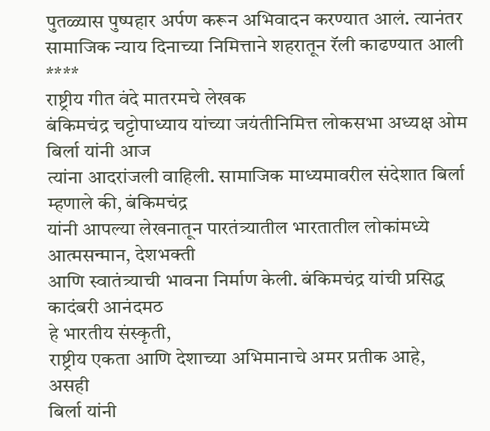पुतळ्यास पुष्पहार अर्पण करून अभिवादन करण्यात आलं. त्यानंतर
सामाजिक न्याय दिनाच्या निमित्ताने शहरातून रॅली काढण्यात आली
****
राष्ट्रीय गीत वंदे मातरमचे लेखक
बंकिमचंद्र चट्टोपाध्याय यांच्या जयंतीनिमित्त लोकसभा अध्यक्ष ओम बिर्ला यांनी आज
त्यांना आदरांजली वाहिली. सामाजिक माध्यमावरील संदेशात बिर्ला म्हणाले की, बंकिमचंद्र
यांनी आपल्या लेखनातून पारतंत्र्यातील भारतातील लोकांमध्ये आत्मसन्मान, देशभक्ती
आणि स्वातंत्र्याची भावना निर्माण केली. बंकिमचंद्र यांची प्रसिद्ध कादंबरी आनंदमठ
हे भारतीय संस्कृती,
राष्ट्रीय एकता आणि देशाच्या अभिमानाचे अमर प्रतीक आहे, असही
बिर्ला यांनी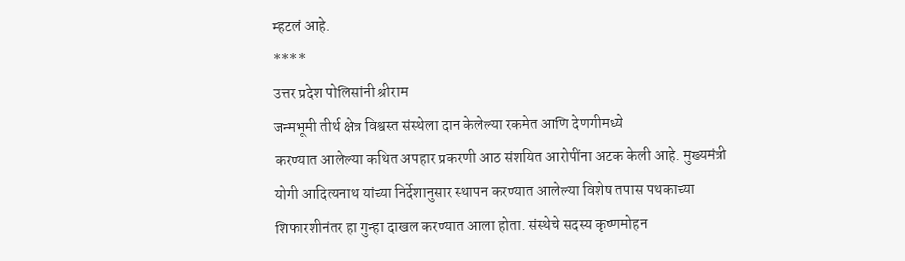म्हटलं आहे.
****
उत्तर प्रदेश पोलिसांनी श्रीराम
जन्मभूमी तीर्थ क्षेत्र विश्वस्त संस्थेला दान केलेल्या रकमेत आणि देणगीमध्ये
करण्यात आलेल्या कथित अपहार प्रकरणी आठ संशयित आरोपींना अटक केली आहे. मुख्यमंत्री
योगी आदित्यनाथ यांच्या निर्देशानुसार स्थापन करण्यात आलेल्या विशेष तपास पथकाच्या
शिफारशीनंतर हा गुन्हा दाखल करण्यात आला होता. संस्थेचे सदस्य कृष्णमोहन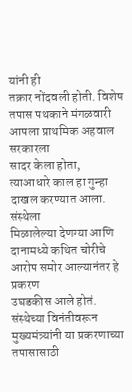यांनी ही
तक्रार नोंदवली होती. विशेष तपास पथकाने मंगळवारी आपला प्राथमिक अहवाल सरकारला
सादर केला होता,
त्याआधारे काल हा गुन्हा दाखल करण्यात आला. संस्थेला
मिळालेल्या देणग्या आणि दानामध्ये कथित चोरीचे आरोप समोर आल्यानंतर हे प्रकरण
उघडकीस आले होतं. संस्थेच्या विनंतीवरून मुख्यमंत्र्यांनी या प्रकरणाच्या
तपासासाठी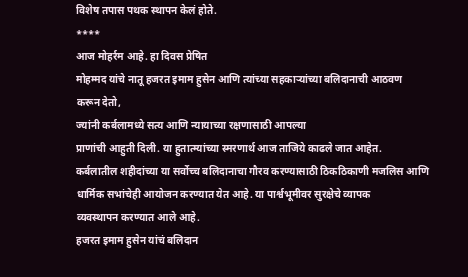विशेष तपास पथक स्थापन केलं होते.
****
आज मोहर्रम आहे. हा दिवस प्रेषित
मोहम्मद यांचे नातू हजरत इमाम हुसेन आणि त्यांच्या सहकाऱ्यांच्या बलिदानाची आठवण
करून देतो,
ज्यांनी कर्बलामध्ये सत्य आणि न्यायाच्या रक्षणासाठी आपल्या
प्राणांची आहुती दिली. या हुतात्म्यांच्या स्मरणार्थ आज ताजिये काढले जात आहेत.
कर्बलातील शहीदांच्या या सर्वोच्च बलिदानाचा गौरव करण्यासाठी ठिकठिकाणी मजलिस आणि
धार्मिक सभांचेही आयोजन करण्यात येत आहे. या पार्श्वभूमीवर सुरक्षेचे व्यापक
व्यवस्थापन करण्यात आले आहे.
हजरत इमाम हुसेन यांचं बलिदान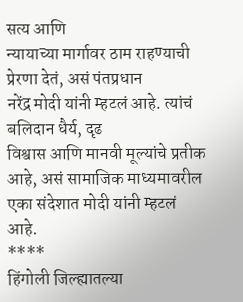सत्य आणि
न्यायाच्या मार्गावर ठाम राहण्याची प्रेरणा देतं, असं पंतप्रधान
नरेंद्र मोदी यांनी म्हटलं आहे. त्यांचं बलिदान धैर्य, दृढ
विश्वास आणि मानवी मूल्यांचे प्रतीक आहे, असं सामाजिक माध्यमावरील
एका संदेशात मोदी यांनी म्हटलं आहे.
****
हिंगोली जिल्ह्यातल्या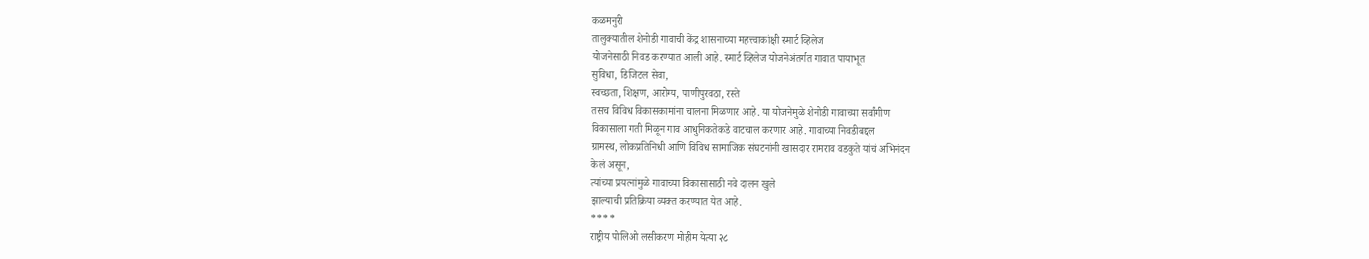कळमनुरी
तालुक्यातील शेनोडी गावाची केंद्र शासनाच्या महत्त्वाकांक्षी स्मार्ट व्हिलेज
योजनेसाठी निवड करण्यात आली आहे. स्मार्ट व्हिलेज योजनेअंतर्गत गावात पायाभूत
सुविधा, डिजिटल सेवा,
स्वच्छता, शिक्षण, आरोग्य, पाणीपुरवठा, रस्ते
तसच विविध विकासकामांना चालना मिळणार आहे. या योजनेमुळे शेनोडी गावाच्या सर्वांगीण
विकासाला गती मिळून गाव आधुनिकतेकडे वाटचाल करणार आहे. गावाच्या निवडीबद्दल
ग्रामस्थ, लोकप्रतिनिधी आणि विविध सामाजिक संघटनांनी खासदार रामराव वडकुते यांचं अभिनंदन
केलं असून,
त्यांच्या प्रयत्नांमुळे गावाच्या विकासासाठी नवे दालन खुले
झाल्याची प्रतिक्रिया व्यक्त करण्यात येत आहे.
****
राष्ट्रीय पोलिओ लसीकरण मोहीम येत्या २८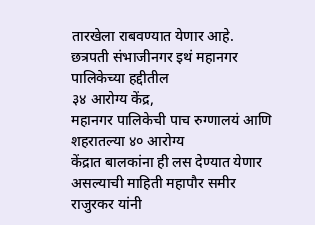तारखेला राबवण्यात येणार आहे. छत्रपती संभाजीनगर इथं महानगर पालिकेच्या हद्दीतील
३४ आरोग्य केंद्र,
महानगर पालिकेची पाच रुग्णालयं आणि शहरातल्या ४० आरोग्य
केंद्रात बालकांना ही लस देण्यात येणार असल्याची माहिती महापौर समीर राजुरकर यांनी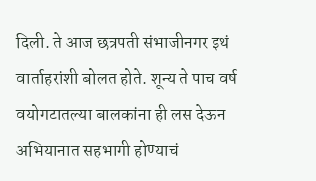दिली. ते आज छत्रपती संभाजीनगर इथं वार्ताहरांशी बोलत होते. शून्य ते पाच वर्ष
वयोगटातल्या बालकांना ही लस देऊन अभियानात सहभागी होण्याचं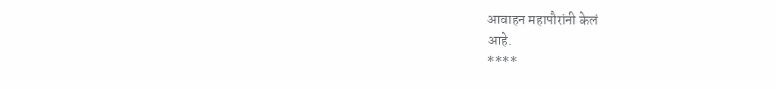आवाहन महापौरांनी केलं
आहे.
****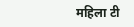महिला टी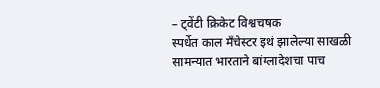– ट्वेंटी क्रिकेट विश्वचषक
स्पर्धेत काल मँचेस्टर इथं झालेल्या साखळी सामन्यात भारताने बांग्लादेशचा पाच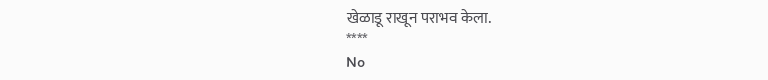खेळाडू राखून पराभव केला.
****
No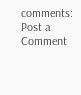comments:
Post a Comment